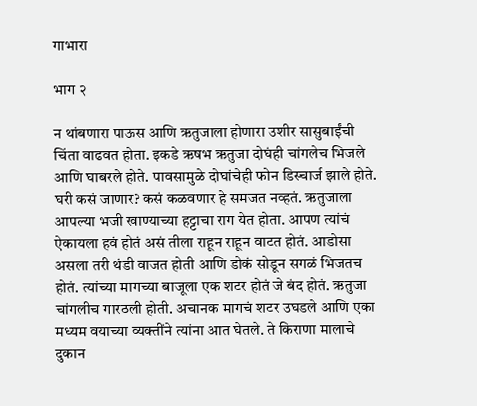गाभारा

भाग २

न थांबणारा पाऊस आणि ऋतुजाला होणारा उशीर सासुबाईंची चिंता वाढवत होता. इकडे ऋषभ ऋतुजा दोघंही चांगलेच भिजले आणि घाबरले होते. पावसामुळे दोघांचेही फोन डिस्चार्ज झाले होते. घरी कसं जाणार? कसं कळवणार हे समजत नव्हतं. ऋतुजाला आपल्या भजी खाण्याच्या हट्टाचा राग येत होता. आपण त्यांचं ऐकायला हवं होतं असं तीला राहून राहून वाटत होतं. आडोसा असला तरी थंडी वाजत होती आणि डोकं सोडून सगळं भिजतच होतं. त्यांच्या मागच्या बाजूला एक शटर होतं जे बंद होतं. ऋतुजा चांगलीच गारठली होती. अचानक मागचं शटर उघडले आणि एका मध्यम वयाच्या व्यक्तींने त्यांना आत घेतले. ते किराणा मालाचे दुकान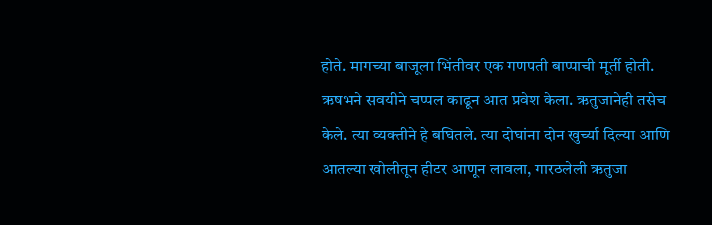होते. मागच्या बाजूला भिंतीवर एक गणपती बाप्पाची मूर्ती होती. ऋषभने सवयीने चप्पल काढून आत प्रवेश केला. ऋतुजानेही तसेच केले. त्या व्यक्तीने हे बघितले. त्या दोघांना दोन खुर्च्या दिल्या आणि आतल्या खोलीतून हीटर आणून लावला, गारठलेली ऋतुजा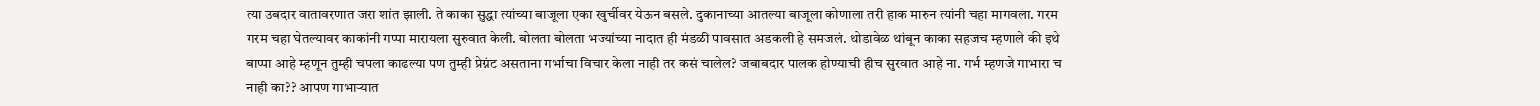त्या उबदार वातावरणात जरा शांत झाली. ते काका सुद्धा त्यांच्या बाजूला एका खुर्चीवर येऊन बसले. दुकानाच्या आतल्या बाजूला कोणाला तरी हाक मारुन त्यांनी चहा मागवला. गरम गरम चहा घेतल्यावर काकांनी गप्पा मारायला सुरुवात केली. बोलता बोलता भज्यांच्या नादात ही मंडळी पावसात अडकली हे समजलं. थोडावेळ थांबून काका सहजच म्हणाले की इथे बाप्पा आहे म्हणून तुम्ही चपला काढल्या पण तुम्ही प्रेग्नंट असताना गर्भाचा विचार केला नाही तर कसं चालेल? जबाबदार पालक होण्याची हीच सुरवात आहे ना. गर्भ म्हणजे गाभारा च नाही का?? आपण गाभाऱ्यात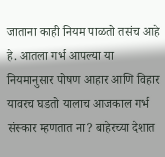जाताना काही नियम पाळतो तसंच आहे हे. आतला गर्भ आपल्या या नियमानुसार पोषण आहार आणि विहार यावरच घडतो यालाच आजकाल गर्भ संस्कार म्हणतात ना? बाहेरच्या देशात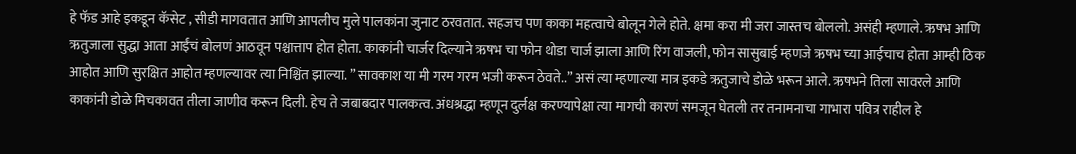हे फॅड आहे इकडून कॅसेट , सीडी मागवतात आणि आपलीच मुले पालकांना जुनाट ठरवतात. सहजच पण काका महत्वाचे बोलून गेले होते. क्षमा करा मी जरा जास्तच बोललो. असंही म्हणाले. ऋषभ आणि ऋतुजाला सुद्धा आता आईंचं बोलणं आठवून पश्चात्ताप होत होता. काकांनी चार्जर दिल्याने ऋषभ चा फोन थोडा चार्ज झाला आणि रिंग वाजली, फोन सासुबाई म्हणजे ऋषभ च्या आईचाच होता आम्ही ठिक आहोत आणि सुरक्षित आहोत म्हणल्यावर त्या निश्चिंत झाल्या. ” सावकाश या मी गरम गरम भजी करून ठेवते..” असं त्या म्हणाल्या मात्र इकडे ऋतुजाचे डोळे भरून आले. ऋषभने तिला सावरले आणि काकांनी डोळे मिचकावत तीला जाणीव करून दिली. हेच ते जबाबदार पालकत्व. अंधश्रद्धा म्हणून दुर्लक्ष करण्यापेक्षा त्या मागची कारणं समजून घेतली तर तनामनाचा गाभारा पवित्र राहील हे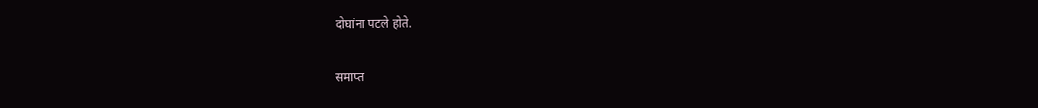दोघांना पटले होते.

समाप्त